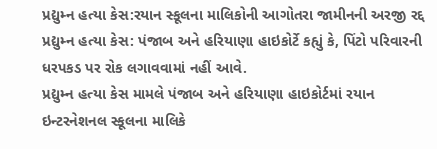પ્રદ્યુમ્ન હત્યા કેસ:રયાન સ્કૂલના માલિકોની આગોતરા જામીનની અરજી રદ્દ
પ્રદ્યુમ્ન હત્યા કેસ: પંજાબ અને હરિયાણા હાઇકોર્ટે કહ્યું કે, પિંટો પરિવારની ધરપકડ પર રોક લગાવવામાં નહીં આવે.
પ્રદ્યુમ્ન હત્યા કેસ મામલે પંજાબ અને હરિયાણા હાઇકોર્ટમાં રયાન ઇન્ટરનેશનલ સ્કૂલના માલિકે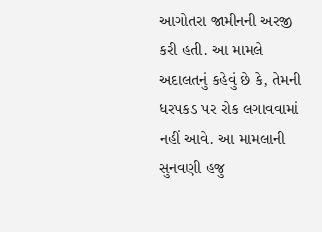આગોતરા જામીનની અરજી કરી હતી. આ મામલે અદાલતનું કહેવું છે કે, તેમની ધરપકડ પર રોક લગાવવામાં નહીં આવે. આ મામલાની સુનવણી હજુ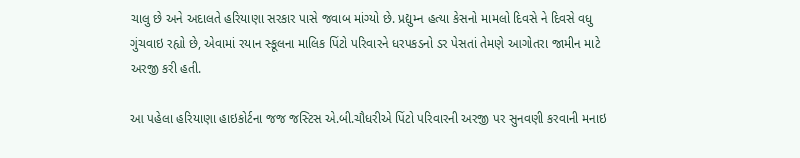ચાલુ છે અને અદાલતે હરિયાણા સરકાર પાસે જવાબ માંગ્યો છે. પ્રદ્યુમ્ન હત્યા કેસનો મામલો દિવસે ને દિવસે વધુ ગુંચવાઇ રહ્યો છે, એવામાં રયાન સ્કૂલના માલિક પિંટો પરિવારને ધરપકડનો ડર પેસતાં તેમણે આગોતરા જામીન માટે અરજી કરી હતી.

આ પહેલા હરિયાણા હાઇકોર્ટના જજ જસ્ટિસ એ.બી.ચૌધરીએ પિંટો પરિવારની અરજી પર સુનવણી કરવાની મનાઇ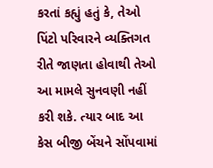કરતાં કહ્યું હતું કે, તેઓ પિંટો પરિવારને વ્યક્તિગત રીતે જાણતા હોવાથી તેઓ આ મામલે સુનવણી નહીં કરી શકે. ત્યાર બાદ આ કેસ બીજી બેંચને સોંપવામાં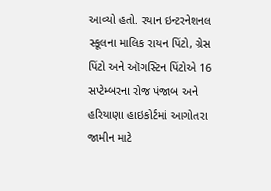આવ્યો હતો. રયાન ઇન્ટરનેશનલ સ્કૂલના માલિક રાયન પિંટો, ગ્રેસ પિંટો અને ઑગસ્ટિન પિંટોએ 16 સપ્ટેમ્બરના રોજ પંજાબ અને હરિયાણા હાઇકોર્ટમાં આગોતરા જામીન માટે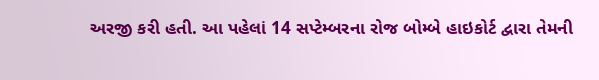અરજી કરી હતી. આ પહેલાં 14 સપ્ટેમ્બરના રોજ બોમ્બે હાઇકોર્ટ દ્વારા તેમની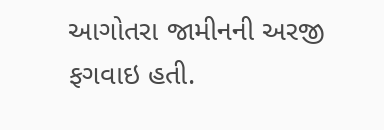આગોતરા જામીનની અરજી ફગવાઇ હતી.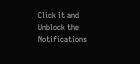Click it and Unblock the Notifications